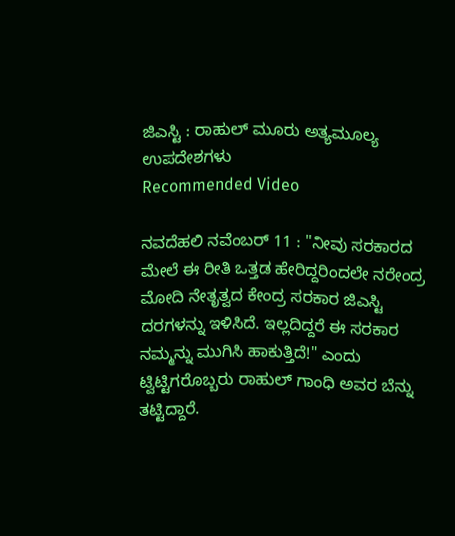ಜಿಎಸ್ಟಿ : ರಾಹುಲ್ ಮೂರು ಅತ್ಯಮೂಲ್ಯ ಉಪದೇಶಗಳು
Recommended Video

ನವದೆಹಲಿ ನವೆಂಬರ್ 11 : "ನೀವು ಸರಕಾರದ ಮೇಲೆ ಈ ರೀತಿ ಒತ್ತಡ ಹೇರಿದ್ದರಿಂದಲೇ ನರೇಂದ್ರ ಮೋದಿ ನೇತೃತ್ವದ ಕೇಂದ್ರ ಸರಕಾರ ಜಿಎಸ್ಟಿ ದರಗಳನ್ನು ಇಳಿಸಿದೆ. ಇಲ್ಲದಿದ್ದರೆ ಈ ಸರಕಾರ ನಮ್ಮನ್ನು ಮುಗಿಸಿ ಹಾಕುತ್ತಿದೆ!" ಎಂದು ಟ್ವಿಟ್ಟಿಗರೊಬ್ಬರು ರಾಹುಲ್ ಗಾಂಧಿ ಅವರ ಬೆನ್ನು ತಟ್ಟಿದ್ದಾರೆ.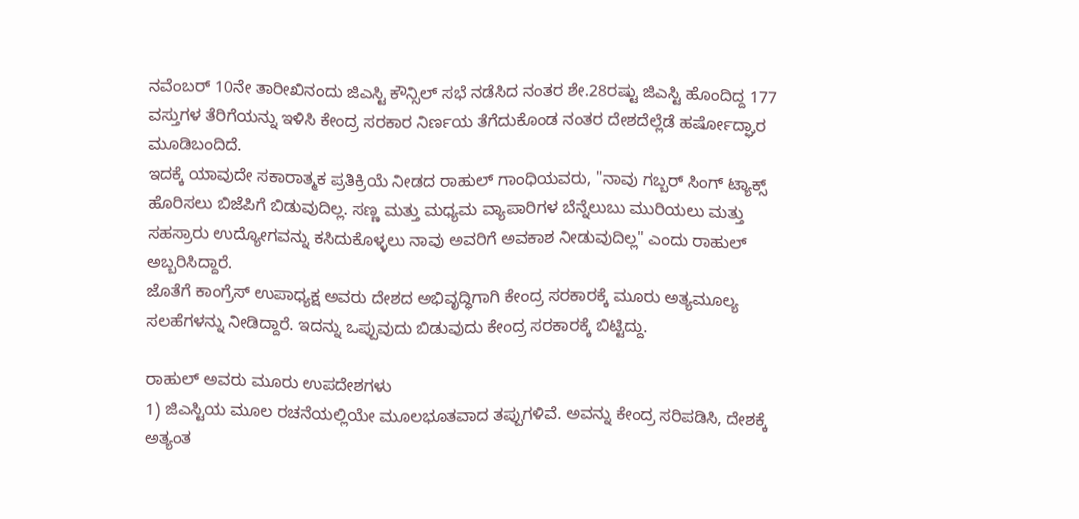ನವೆಂಬರ್ 10ನೇ ತಾರೀಖಿನಂದು ಜಿಎಸ್ಟಿ ಕೌನ್ಸಿಲ್ ಸಭೆ ನಡೆಸಿದ ನಂತರ ಶೇ.28ರಷ್ಟು ಜಿಎಸ್ಟಿ ಹೊಂದಿದ್ದ 177 ವಸ್ತುಗಳ ತೆರಿಗೆಯನ್ನು ಇಳಿಸಿ ಕೇಂದ್ರ ಸರಕಾರ ನಿರ್ಣಯ ತೆಗೆದುಕೊಂಡ ನಂತರ ದೇಶದೆಲ್ಲೆಡೆ ಹರ್ಷೋದ್ಘಾರ ಮೂಡಿಬಂದಿದೆ.
ಇದಕ್ಕೆ ಯಾವುದೇ ಸಕಾರಾತ್ಮಕ ಪ್ರತಿಕ್ರಿಯೆ ನೀಡದ ರಾಹುಲ್ ಗಾಂಧಿಯವರು, "ನಾವು ಗಬ್ಬರ್ ಸಿಂಗ್ ಟ್ಯಾಕ್ಸ್ ಹೊರಿಸಲು ಬಿಜೆಪಿಗೆ ಬಿಡುವುದಿಲ್ಲ. ಸಣ್ಣ ಮತ್ತು ಮಧ್ಯಮ ವ್ಯಾಪಾರಿಗಳ ಬೆನ್ನೆಲುಬು ಮುರಿಯಲು ಮತ್ತು ಸಹಸ್ರಾರು ಉದ್ಯೋಗವನ್ನು ಕಸಿದುಕೊಳ್ಳಲು ನಾವು ಅವರಿಗೆ ಅವಕಾಶ ನೀಡುವುದಿಲ್ಲ" ಎಂದು ರಾಹುಲ್ ಅಬ್ಬರಿಸಿದ್ದಾರೆ.
ಜೊತೆಗೆ ಕಾಂಗ್ರೆಸ್ ಉಪಾಧ್ಯಕ್ಷ ಅವರು ದೇಶದ ಅಭಿವೃದ್ಧಿಗಾಗಿ ಕೇಂದ್ರ ಸರಕಾರಕ್ಕೆ ಮೂರು ಅತ್ಯಮೂಲ್ಯ ಸಲಹೆಗಳನ್ನು ನೀಡಿದ್ದಾರೆ. ಇದನ್ನು ಒಪ್ಪುವುದು ಬಿಡುವುದು ಕೇಂದ್ರ ಸರಕಾರಕ್ಕೆ ಬಿಟ್ಟಿದ್ದು.

ರಾಹುಲ್ ಅವರು ಮೂರು ಉಪದೇಶಗಳು
1) ಜಿಎಸ್ಟಿಯ ಮೂಲ ರಚನೆಯಲ್ಲಿಯೇ ಮೂಲಭೂತವಾದ ತಪ್ಪುಗಳಿವೆ. ಅವನ್ನು ಕೇಂದ್ರ ಸರಿಪಡಿಸಿ, ದೇಶಕ್ಕೆ ಅತ್ಯಂತ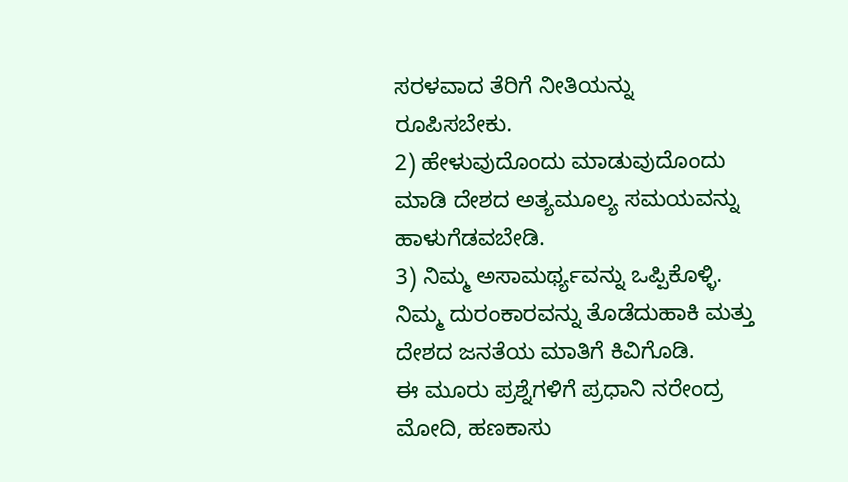ಸರಳವಾದ ತೆರಿಗೆ ನೀತಿಯನ್ನು ರೂಪಿಸಬೇಕು.
2) ಹೇಳುವುದೊಂದು ಮಾಡುವುದೊಂದು ಮಾಡಿ ದೇಶದ ಅತ್ಯಮೂಲ್ಯ ಸಮಯವನ್ನು ಹಾಳುಗೆಡವಬೇಡಿ.
3) ನಿಮ್ಮ ಅಸಾಮರ್ಥ್ಯವನ್ನು ಒಪ್ಪಿಕೊಳ್ಳಿ. ನಿಮ್ಮ ದುರಂಕಾರವನ್ನು ತೊಡೆದುಹಾಕಿ ಮತ್ತು ದೇಶದ ಜನತೆಯ ಮಾತಿಗೆ ಕಿವಿಗೊಡಿ.
ಈ ಮೂರು ಪ್ರಶ್ನೆಗಳಿಗೆ ಪ್ರಧಾನಿ ನರೇಂದ್ರ ಮೋದಿ, ಹಣಕಾಸು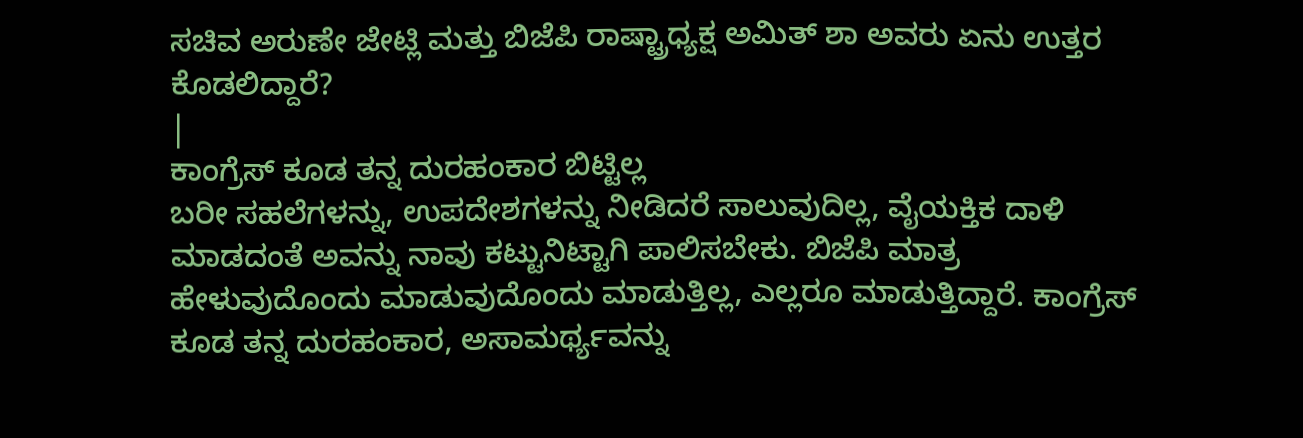ಸಚಿವ ಅರುಣೇ ಜೇಟ್ಲಿ ಮತ್ತು ಬಿಜೆಪಿ ರಾಷ್ಟ್ರಾಧ್ಯಕ್ಷ ಅಮಿತ್ ಶಾ ಅವರು ಏನು ಉತ್ತರ ಕೊಡಲಿದ್ದಾರೆ?
|
ಕಾಂಗ್ರೆಸ್ ಕೂಡ ತನ್ನ ದುರಹಂಕಾರ ಬಿಟ್ಟಿಲ್ಲ
ಬರೀ ಸಹಲೆಗಳನ್ನು, ಉಪದೇಶಗಳನ್ನು ನೀಡಿದರೆ ಸಾಲುವುದಿಲ್ಲ, ವೈಯಕ್ತಿಕ ದಾಳಿ ಮಾಡದಂತೆ ಅವನ್ನು ನಾವು ಕಟ್ಟುನಿಟ್ಟಾಗಿ ಪಾಲಿಸಬೇಕು. ಬಿಜೆಪಿ ಮಾತ್ರ ಹೇಳುವುದೊಂದು ಮಾಡುವುದೊಂದು ಮಾಡುತ್ತಿಲ್ಲ, ಎಲ್ಲರೂ ಮಾಡುತ್ತಿದ್ದಾರೆ. ಕಾಂಗ್ರೆಸ್ ಕೂಡ ತನ್ನ ದುರಹಂಕಾರ, ಅಸಾಮರ್ಥ್ಯವನ್ನು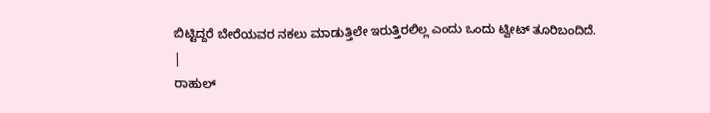ಬಿಟ್ಟಿದ್ದರೆ ಬೇರೆಯವರ ನಕಲು ಮಾಡುತ್ತಿಲೇ ಇರುತ್ತಿರಲಿಲ್ಲ ಎಂದು ಒಂದು ಟ್ವೀಟ್ ತೂರಿಬಂದಿದೆ.
|
ರಾಹುಲ್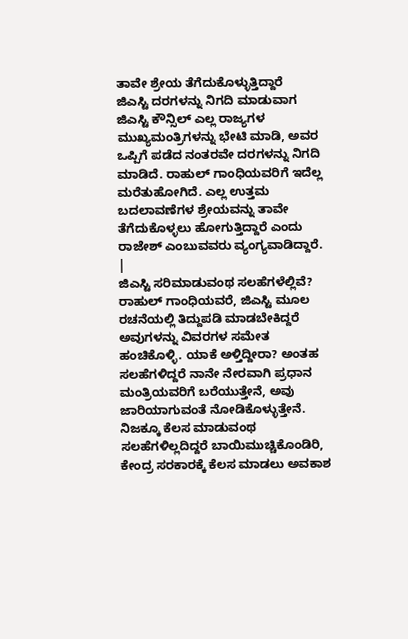ತಾವೇ ಶ್ರೇಯ ತೆಗೆದುಕೊಳ್ಳುತ್ತಿದ್ದಾರೆ
ಜಿಎಸ್ಟಿ ದರಗಳನ್ನು ನಿಗದಿ ಮಾಡುವಾಗ ಜಿಎಸ್ಟಿ ಕೌನ್ಸಿಲ್ ಎಲ್ಲ ರಾಜ್ಯಗಳ ಮುಖ್ಯಮಂತ್ರಿಗಳನ್ನು ಭೇಟಿ ಮಾಡಿ, ಅವರ ಒಪ್ಪಿಗೆ ಪಡೆದ ನಂತರವೇ ದರಗಳನ್ನು ನಿಗದಿ ಮಾಡಿದೆ. ರಾಹುಲ್ ಗಾಂಧಿಯವರಿಗೆ ಇದೆಲ್ಲ ಮರೆತುಹೋಗಿದೆ. ಎಲ್ಲ ಉತ್ತಮ ಬದಲಾವಣೆಗಳ ಶ್ರೇಯವನ್ನು ತಾವೇ ತೆಗೆದುಕೊಳ್ಳಲು ಹೋಗುತ್ತಿದ್ದಾರೆ ಎಂದು ರಾಜೇಶ್ ಎಂಬುವವರು ವ್ಯಂಗ್ಯವಾಡಿದ್ದಾರೆ.
|
ಜಿಎಸ್ಟಿ ಸರಿಮಾಡುವಂಥ ಸಲಹೆಗಳೆಲ್ಲಿವೆ?
ರಾಹುಲ್ ಗಾಂಧಿಯವರೆ, ಜಿಎಸ್ಟಿ ಮೂಲ ರಚನೆಯಲ್ಲಿ ತಿದ್ದುಪಡಿ ಮಾಡಬೇಕಿದ್ದರೆ ಅವುಗಳನ್ನು ವಿವರಗಳ ಸಮೇತ ಹಂಚಿಕೊಳ್ಳಿ. ಯಾಕೆ ಅಳ್ತಿದ್ದೀರಾ? ಅಂತಹ ಸಲಹೆಗಳಿದ್ದರೆ ನಾನೇ ನೇರವಾಗಿ ಪ್ರಧಾನ ಮಂತ್ರಿಯವರಿಗೆ ಬರೆಯುತ್ತೇನೆ, ಅವು ಜಾರಿಯಾಗುವಂತೆ ನೋಡಿಕೊಳ್ಳುತ್ತೇನೆ. ನಿಜಕ್ಕೂ ಕೆಲಸ ಮಾಡುವಂಥ ಸಲಹೆಗಳಿಲ್ಲದಿದ್ದರೆ ಬಾಯಿಮುಚ್ಚಿಕೊಂಡಿರಿ, ಕೇಂದ್ರ ಸರಕಾರಕ್ಕೆ ಕೆಲಸ ಮಾಡಲು ಅವಕಾಶ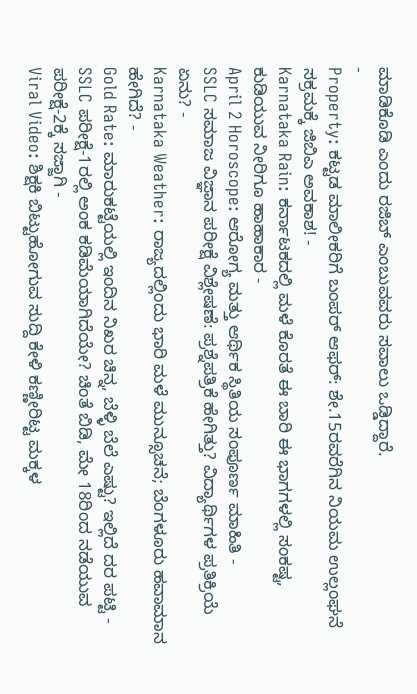ಮಾಡಿಕೊಡಿ ಎಂದು ರಜಿಬ್ ಎಂಬುವವರು ಸವಾಲು ಒಡ್ಡಿದ್ದಾರೆ.
-
Property: ಕಟ್ಟಡ ಮಾಲೀಕರಿಗೆ ಬಂಪರ್ ಆಫರ್: ಶೇ.15ರವರೆಗಿನ ನಿಯಮ ಉಲ್ಲಂಘನೆ ಸಕ್ರಮಕ್ಕೆ ಜಿಬಿಎ ಅವಕಾಶ! -
Karnataka Rain: ಕರ್ನಾಟಕದಲ್ಲಿ ಮಳೆ ಕೊರತೆ ಈ ಬಾರಿ ಈ ಭಾಗಗಳಲ್ಲಿ ಸಂಕಷ್ಟ, ಕುಡಿಯುವ ನೀರಿಗೂ ಹಾಹಾಕಾರ -
April 2 Horoscope: ಆರೋಗ್ಯ ಮತ್ತು ಆರ್ಥಿಕ ಸ್ಥಿತಿಯ ಸಂಪೂರ್ಣ ಮಾಹಿತಿ -
SSLC ಸಮಾಜ ವಿಜ್ಞಾನ ಪರೀಕ್ಷೆ ವಿಶ್ಲೇಷಣೆ: ಪ್ರಶ್ನೆಪತ್ರಿಕೆ ಹೇಗಿತ್ತು? ವಿದ್ಯಾರ್ಥಿಗಳ ಪ್ರತಿಕ್ರಿಯೆ ಏನು? -
Karnataka Weather: ರಾಜ್ಯದಲ್ಲಿಂದು ಭಾರಿ ಮಳೆ ಮುನ್ಸೂಚನೆ; ಬೆಂಗಳೂರು ಹವಾಮಾನ ಹೇಗಿದೆ? -
Gold Rate: ಮಾರುಕಟ್ಟೆಯಲ್ಲಿ ಇಂದಿನ ನಿಖರ ಚಿನ್ನ, ಬೆಳ್ಳಿ ಬೆಲೆ ಎಷ್ಟು? ಇಲ್ಲಿದೆ ದರ ಪಟ್ಟಿ -
SSLC ಪರೀಕ್ಷೆ-1ರಲ್ಲಿ ಅಂಕ ಕಡಿಮೆಯಾಗಿದೆಯೇ? ಚಿಂತೆ ಬಿಡಿ, ಮೇ 18ರಿಂದ ನಡೆಯುವ ಪರೀಕ್ಷೆ-2ಕ್ಕೆ ಸಜ್ಜಾಗಿ -
Viral Video: ಶಿಕ್ಷಕಿ ಬಿಟ್ಟುಹೋಗುವ ಸುದ್ದಿ ಕೇಳಿ ಕಣ್ಣೀರಿಟ್ಟ ಮಕ್ಕಳ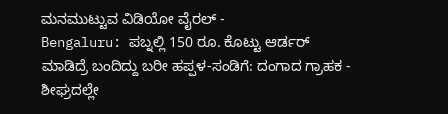ಮನಮುಟ್ಟುವ ವಿಡಿಯೋ ವೈರಲ್ -
Bengaluru: ಪಬ್ನಲ್ಲಿ 150 ರೂ. ಕೊಟ್ಟು ಆರ್ಡರ್ ಮಾಡಿದ್ರೆ ಬಂದಿದ್ದು ಬರೀ ಹಪ್ಪಳ-ಸಂಡಿಗೆ: ದಂಗಾದ ಗ್ರಾಹಕ -
ಶೀಘ್ರದಲ್ಲೇ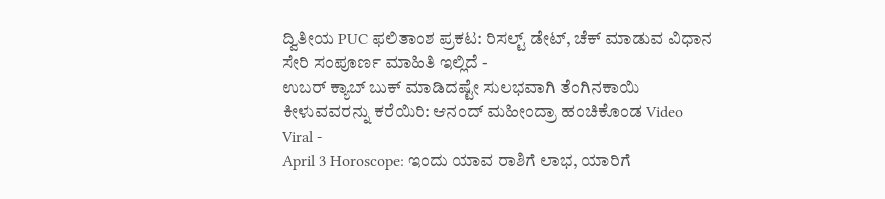ದ್ವಿತೀಯ PUC ಫಲಿತಾಂಶ ಪ್ರಕಟ: ರಿಸಲ್ಟ್ ಡೇಟ್, ಚೆಕ್ ಮಾಡುವ ವಿಧಾನ ಸೇರಿ ಸಂಪೂರ್ಣ ಮಾಹಿತಿ ಇಲ್ಲಿದೆ -
ಉಬರ್ ಕ್ಯಾಬ್ ಬುಕ್ ಮಾಡಿದಷ್ಟೇ ಸುಲಭವಾಗಿ ತೆಂಗಿನಕಾಯಿ ಕೀಳುವವರನ್ನು ಕರೆಯಿರಿ: ಆನಂದ್ ಮಹೀಂದ್ರಾ ಹಂಚಿಕೊಂಡ Video Viral -
April 3 Horoscope: ಇಂದು ಯಾವ ರಾಶಿಗೆ ಲಾಭ, ಯಾರಿಗೆ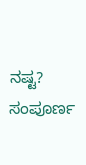ನಷ್ಟ? ಸಂಪೂರ್ಣ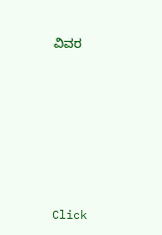ವಿವರ












Click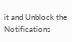it and Unblock the Notifications